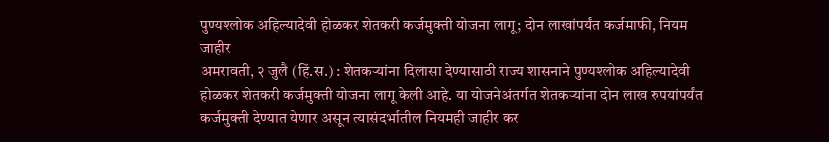पुण्यश्लोक अहिल्यादेवी होळकर शेतकरी कर्जमुक्ती योजना लागू; दोन लाखांपर्यंत कर्जमाफी, नियम जाहीर
अमरावती, २ जुलै (हिं.स.) : शेतकऱ्यांना दिलासा देण्यासाठी राज्य शासनाने पुण्यश्लोक अहिल्यादेवी होळकर शेतकरी कर्जमुक्ती योजना लागू केली आहे. या योजनेअंतर्गत शेतकऱ्यांना दोन लाख रुपयांपर्यंत कर्जमुक्ती देण्यात येणार असून त्यासंदर्भातील नियमही जाहीर कर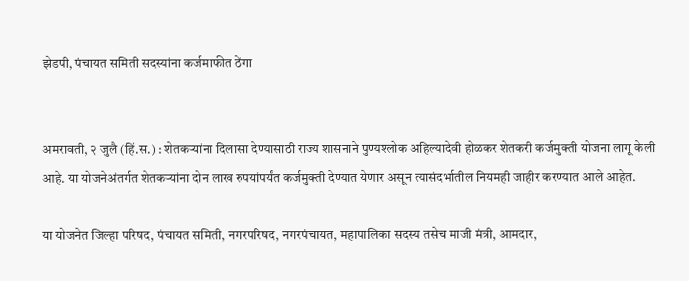झेडपी, पंचायत समिती सदस्यांना कर्जमाफीत ठेंगा


अमरावती, २ जुलै (हिं.स.) : शेतकऱ्यांना दिलासा देण्यासाठी राज्य शासनाने पुण्यश्लोक अहिल्यादेवी होळकर शेतकरी कर्जमुक्ती योजना लागू केली आहे. या योजनेअंतर्गत शेतकऱ्यांना दोन लाख रुपयांपर्यंत कर्जमुक्ती देण्यात येणार असून त्यासंदर्भातील नियमही जाहीर करण्यात आले आहेत.

या योजनेत जिल्हा परिषद, पंचायत समिती, नगरपरिषद, नगरपंचायत, महापालिका सदस्य तसेच माजी मंत्री, आमदार,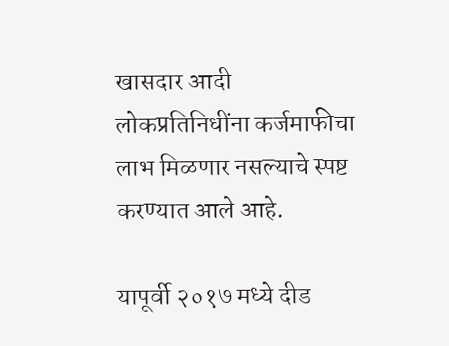खासदार आदी लोकप्रतिनिधींना कर्जमाफीचा लाभ मिळणार नसल्याचे स्पष्ट करण्यात आले आहे.

यापूर्वी २०१७ मध्ये दीड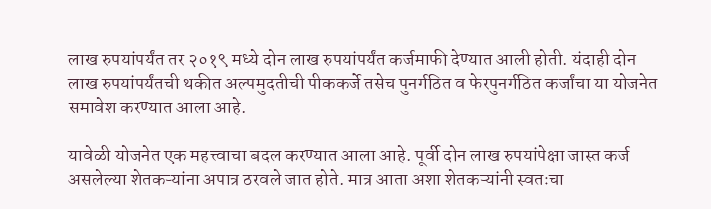लाख रुपयांपर्यंत तर २०१९ मध्ये दोन लाख रुपयांपर्यंत कर्जमाफी देण्यात आली होती. यंदाही दोन लाख रुपयांपर्यंतची थकीत अल्पमुदतीची पीककर्जे तसेच पुनर्गठित व फेरपुनर्गठित कर्जांचा या योजनेत समावेश करण्यात आला आहे.

यावेळी योजनेत एक महत्त्वाचा बदल करण्यात आला आहे. पूर्वी दोन लाख रुपयांपेक्षा जास्त कर्ज असलेल्या शेतकऱ्यांना अपात्र ठरवले जात होते. मात्र आता अशा शेतकऱ्यांनी स्वतःचा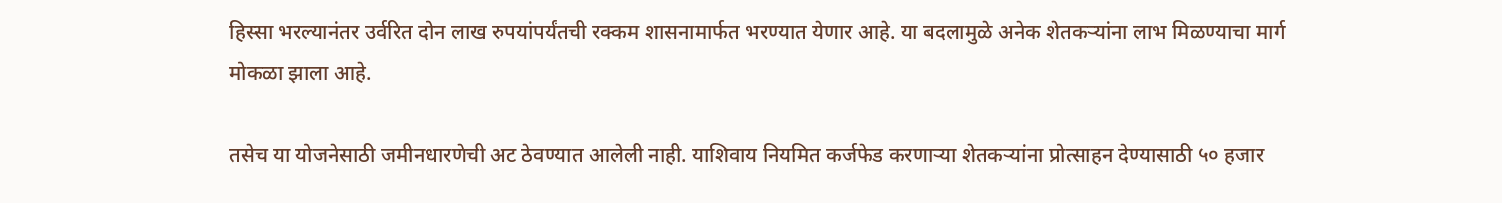हिस्सा भरल्यानंतर उर्वरित दोन लाख रुपयांपर्यंतची रक्कम शासनामार्फत भरण्यात येणार आहे. या बदलामुळे अनेक शेतकऱ्यांना लाभ मिळण्याचा मार्ग मोकळा झाला आहे.

तसेच या योजनेसाठी जमीनधारणेची अट ठेवण्यात आलेली नाही. याशिवाय नियमित कर्जफेड करणाऱ्या शेतकऱ्यांना प्रोत्साहन देण्यासाठी ५० हजार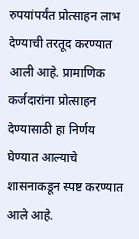रुपयांपर्यंत प्रोत्साहन लाभ देण्याची तरतूद करण्यात आली आहे. प्रामाणिक कर्जदारांना प्रोत्साहन देण्यासाठी हा निर्णय घेण्यात आल्याचे शासनाकडून स्पष्ट करण्यात आले आहे.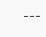---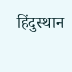हिंदुस्थान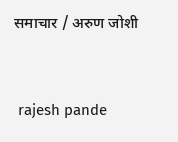समाचार / अरुण जोशी


 rajesh pande